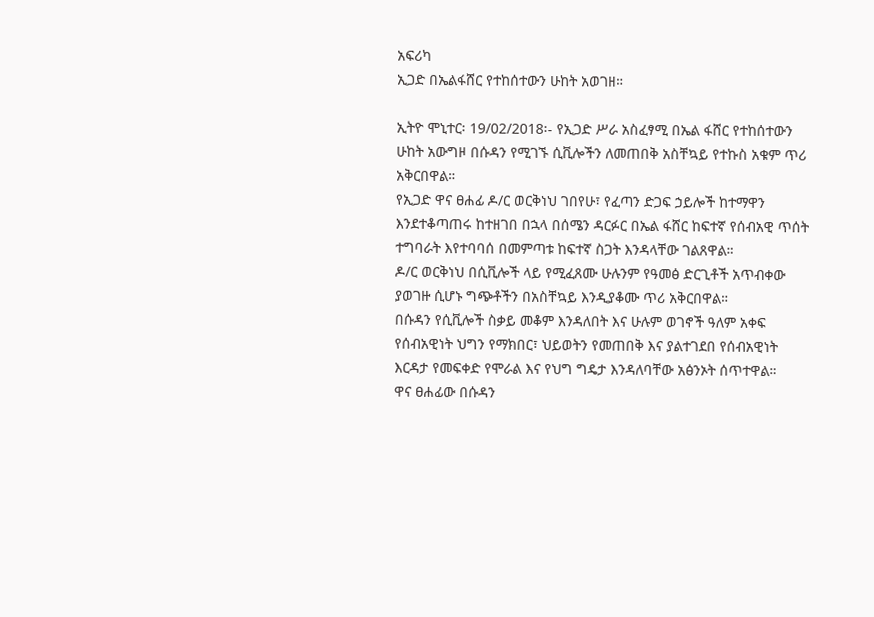አፍሪካ
ኢጋድ በኤልፋሸር የተከሰተውን ሁከት አወገዘ።

ኢትዮ ሞኒተር፡ 19/02/2018፡- የኢጋድ ሥራ አስፈፃሚ በኤል ፋሸር የተከሰተውን ሁከት አውግዞ በሱዳን የሚገኙ ሲቪሎችን ለመጠበቅ አስቸኳይ የተኩስ አቁም ጥሪ አቅርበዋል።
የኢጋድ ዋና ፀሐፊ ዶ/ር ወርቅነህ ገበየሁ፣ የፈጣን ድጋፍ ኃይሎች ከተማዋን እንደተቆጣጠሩ ከተዘገበ በኋላ በሰሜን ዳርፉር በኤል ፋሸር ከፍተኛ የሰብአዊ ጥሰት ተግባራት እየተባባሰ በመምጣቱ ከፍተኛ ስጋት እንዳላቸው ገልጸዋል።
ዶ/ር ወርቅነህ በሲቪሎች ላይ የሚፈጸሙ ሁሉንም የዓመፅ ድርጊቶች አጥብቀው ያወገዙ ሲሆኑ ግጭቶችን በአስቸኳይ እንዲያቆሙ ጥሪ አቅርበዋል።
በሱዳን የሲቪሎች ስቃይ መቆም እንዳለበት እና ሁሉም ወገኖች ዓለም አቀፍ የሰብአዊነት ህግን የማክበር፣ ህይወትን የመጠበቅ እና ያልተገደበ የሰብአዊነት እርዳታ የመፍቀድ የሞራል እና የህግ ግዴታ እንዳለባቸው አፅንኦት ሰጥተዋል።
ዋና ፀሐፊው በሱዳን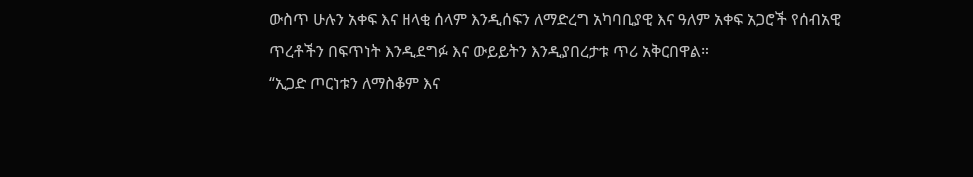ውስጥ ሁሉን አቀፍ እና ዘላቂ ሰላም እንዲሰፍን ለማድረግ አካባቢያዊ እና ዓለም አቀፍ አጋሮች የሰብአዊ ጥረቶችን በፍጥነት እንዲደግፉ እና ውይይትን እንዲያበረታቱ ጥሪ አቅርበዋል።
“ኢጋድ ጦርነቱን ለማስቆም እና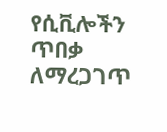የሲቪሎችን ጥበቃ ለማረጋገጥ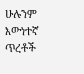ሁሉንም እውነተኛ ጥረቶች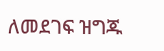ለመደገፍ ዝግጁ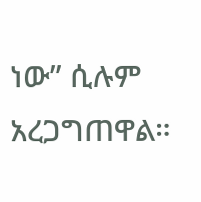ነው” ሲሉም አረጋግጠዋል።